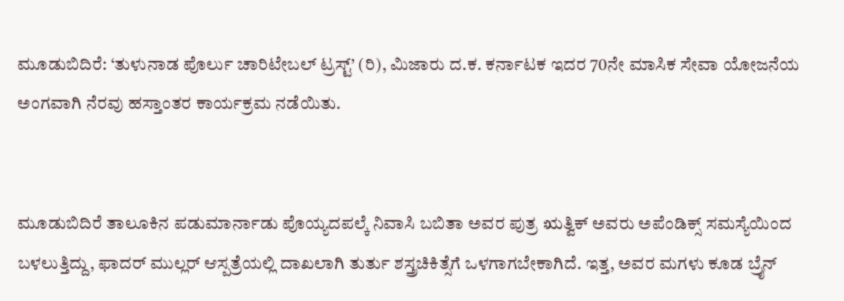ಮೂಡುಬಿದಿರೆ: ‘ತುಳುನಾಡ ಪೊರ್ಲು ಚಾರಿಟೇಬಲ್ ಟ್ರಸ್ಟ್’ (ರಿ), ಮಿಜಾರು ದ.ಕ. ಕರ್ನಾಟಕ ಇದರ 70ನೇ ಮಾಸಿಕ ಸೇವಾ ಯೋಜನೆಯ ಅಂಗವಾಗಿ ನೆರವು ಹಸ್ತಾಂತರ ಕಾರ್ಯಕ್ರಮ ನಡೆಯಿತು.


ಮೂಡುಬಿದಿರೆ ತಾಲೂಕಿನ ಪಡುಮಾರ್ನಾಡು ಪೊಯ್ಯದಪಲ್ಕೆ ನಿವಾಸಿ ಬಬಿತಾ ಅವರ ಪುತ್ರ ಋತ್ವಿಕ್ ಅವರು ಅಪೆಂಡಿಕ್ಸ್ ಸಮಸ್ಯೆಯಿಂದ ಬಳಲುತ್ತಿದ್ದು, ಫಾದರ್ ಮುಲ್ಲರ್ ಆಸ್ಪತ್ರೆಯಲ್ಲಿ ದಾಖಲಾಗಿ ತುರ್ತು ಶಸ್ತ್ರಚಿಕಿತ್ಸೆಗೆ ಒಳಗಾಗಬೇಕಾಗಿದೆ. ಇತ್ತ, ಅವರ ಮಗಳು ಕೂಡ ಬ್ರೈನ್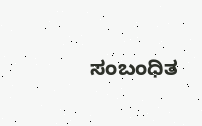ಸಂಬಂಧಿತ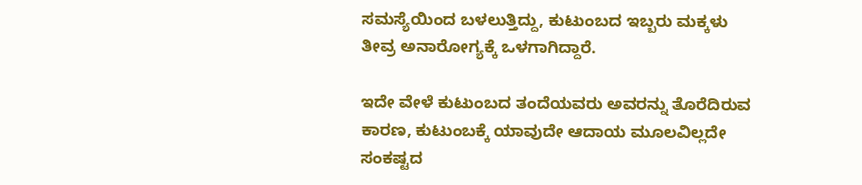ಸಮಸ್ಯೆಯಿಂದ ಬಳಲುತ್ತಿದ್ದು, ಕುಟುಂಬದ ಇಬ್ಬರು ಮಕ್ಕಳು ತೀವ್ರ ಅನಾರೋಗ್ಯಕ್ಕೆ ಒಳಗಾಗಿದ್ದಾರೆ.

ಇದೇ ವೇಳೆ ಕುಟುಂಬದ ತಂದೆಯವರು ಅವರನ್ನು ತೊರೆದಿರುವ ಕಾರಣ, ಕುಟುಂಬಕ್ಕೆ ಯಾವುದೇ ಆದಾಯ ಮೂಲವಿಲ್ಲದೇ ಸಂಕಷ್ಟದ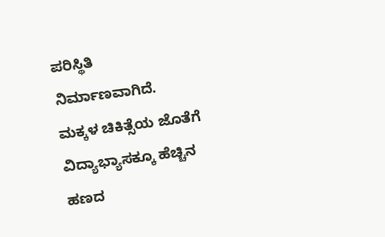ಪರಿಸ್ಥಿತಿ ನಿರ್ಮಾಣವಾಗಿದೆ. ಮಕ್ಕಳ ಚಿಕಿತ್ಸೆಯ ಜೊತೆಗೆ ವಿದ್ಯಾಭ್ಯಾಸಕ್ಕೂ ಹೆಚ್ಚಿನ ಹಣದ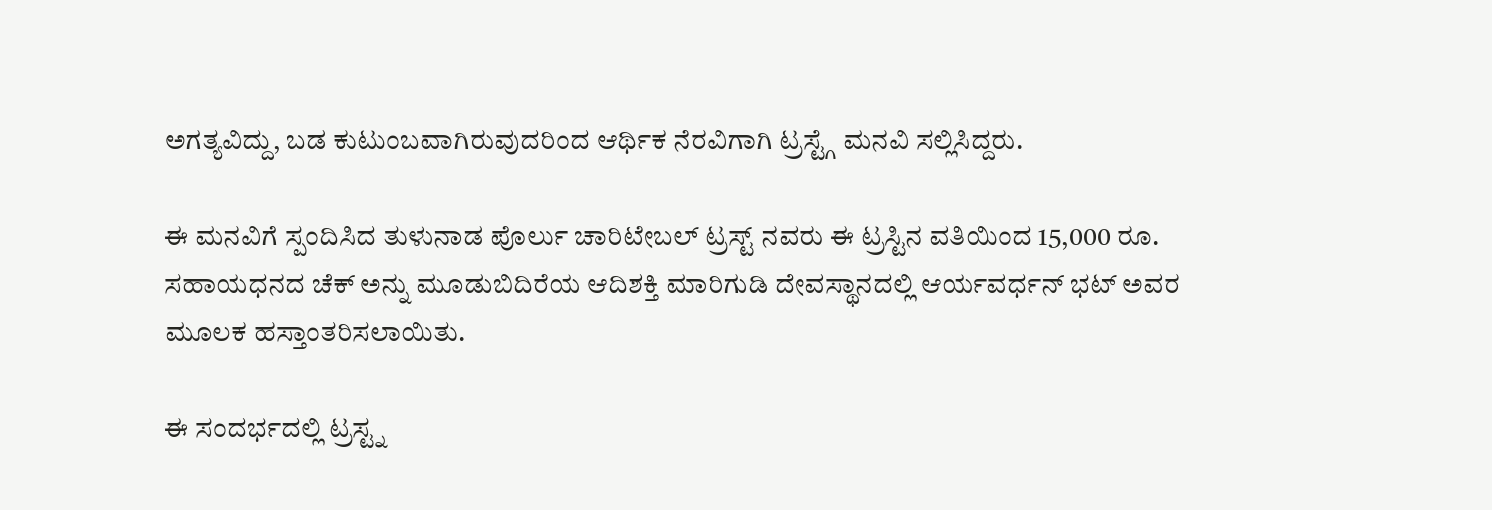ಅಗತ್ಯವಿದ್ದು, ಬಡ ಕುಟುಂಬವಾಗಿರುವುದರಿಂದ ಆರ್ಥಿಕ ನೆರವಿಗಾಗಿ ಟ್ರಸ್ಟ್ಗೆ ಮನವಿ ಸಲ್ಲಿಸಿದ್ದರು.

ಈ ಮನವಿಗೆ ಸ್ಪಂದಿಸಿದ ತುಳುನಾಡ ಪೊರ್ಲು ಚಾರಿಟೇಬಲ್ ಟ್ರಸ್ಟ್ ನವರು ಈ ಟ್ರಸ್ಟಿನ ವತಿಯಿಂದ 15,000 ರೂ. ಸಹಾಯಧನದ ಚೆಕ್ ಅನ್ನು ಮೂಡುಬಿದಿರೆಯ ಆದಿಶಕ್ತಿ ಮಾರಿಗುಡಿ ದೇವಸ್ಥಾನದಲ್ಲಿ ಆರ್ಯವರ್ಧನ್ ಭಟ್ ಅವರ ಮೂಲಕ ಹಸ್ತಾಂತರಿಸಲಾಯಿತು.

ಈ ಸಂದರ್ಭದಲ್ಲಿ ಟ್ರಸ್ಟ್ನ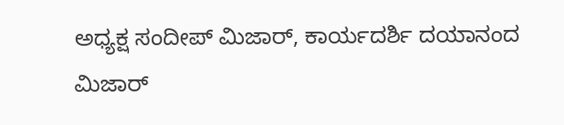ಅಧ್ಯಕ್ಷ ಸಂದೀಪ್ ಮಿಜಾರ್, ಕಾರ್ಯದರ್ಶಿ ದಯಾನಂದ ಮಿಜಾರ್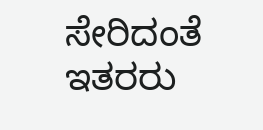ಸೇರಿದಂತೆ ಇತರರು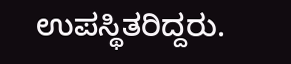ಉಪಸ್ಥಿತರಿದ್ದರು.